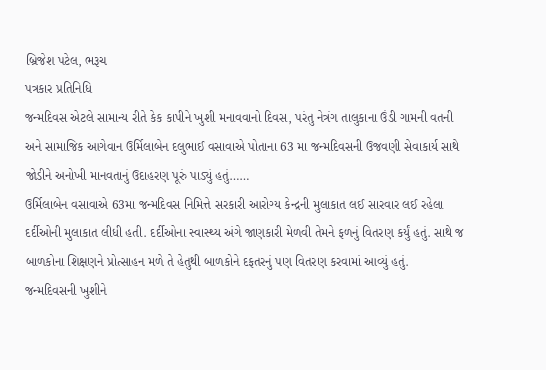બ્રિજેશ પટેલ, ભરૂચ
પત્રકાર પ્રતિનિધિ
જન્મદિવસ એટલે સામાન્ય રીતે કેક કાપીને ખુશી મનાવવાનો દિવસ, પરંતુ નેત્રંગ તાલુકાના ઉંડી ગામની વતની અને સામાજિક આગેવાન ઉર્મિલાબેન દલુભાઈ વસાવાએ પોતાના 63 મા જન્મદિવસની ઉજવણી સેવાકાર્ય સાથે જોડીને અનોખી માનવતાનું ઉદાહરણ પૂરું પાડ્યું હતું……
ઉર્મિલાબેન વસાવાએ 63મા જન્મદિવસ નિમિત્તે સરકારી આરોગ્ય કેન્દ્રની મુલાકાત લઈ સારવાર લઈ રહેલા દર્દીઓની મુલાકાત લીધી હતી. દર્દીઓના સ્વાસ્થ્ય અંગે જાણકારી મેળવી તેમને ફળનું વિતરણ કર્યું હતું. સાથે જ બાળકોના શિક્ષણને પ્રોત્સાહન મળે તે હેતુથી બાળકોને દફતરનું પણ વિતરણ કરવામાં આવ્યું હતું.
જન્મદિવસની ખુશીને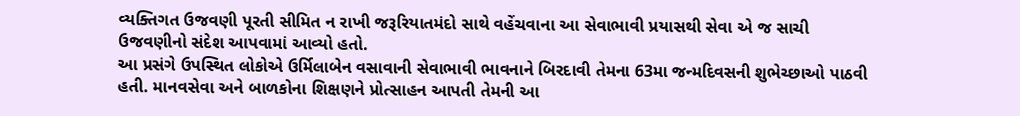વ્યક્તિગત ઉજવણી પૂરતી સીમિત ન રાખી જરૂરિયાતમંદો સાથે વહેંચવાના આ સેવાભાવી પ્રયાસથી સેવા એ જ સાચી ઉજવણીનો સંદેશ આપવામાં આવ્યો હતો.
આ પ્રસંગે ઉપસ્થિત લોકોએ ઉર્મિલાબેન વસાવાની સેવાભાવી ભાવનાને બિરદાવી તેમના 63મા જન્મદિવસની શુભેચ્છાઓ પાઠવી હતી. માનવસેવા અને બાળકોના શિક્ષણને પ્રોત્સાહન આપતી તેમની આ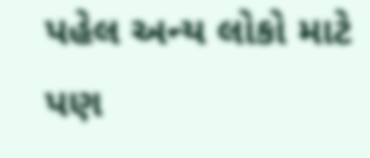પહેલ અન્ય લોકો માટે પણ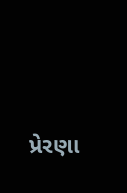પ્રેરણા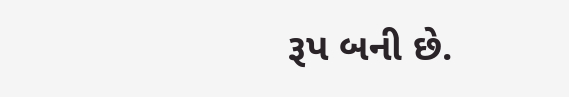રૂપ બની છે.